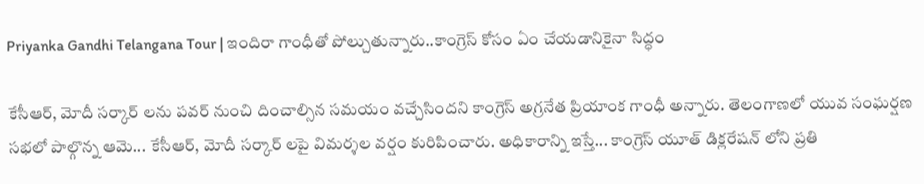Priyanka Gandhi Telangana Tour | ఇందిరా గాంధీతో పోల్చుతున్నారు..కాంగ్రెస్ కోసం ఏం చేయడానికైనా సిద్ధం

కేసీఆర్, మోదీ సర్కార్ లను పవర్ నుంచి దించాల్సిన సమయం వచ్చేసిందని కాంగ్రెస్ అగ్రనేత ప్రియాంక గాంధీ అన్నారు. తెలంగాణలో యువ సంఘర్షణ సభలో పాల్గొన్న ఆమె... కేసీఆర్, మోదీ సర్కార్ లపై విమర్శల వర్షం కురిపించారు. అధికారాన్ని ఇస్తే... కాంగ్రెస్ యూత్ డిక్లరేషన్ లోని ప్రతి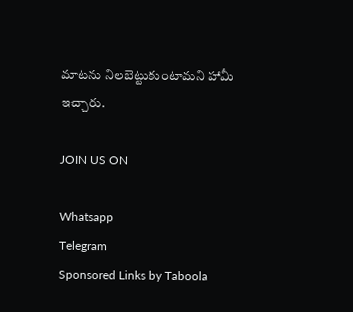మాటను నిలబెట్టుకుంటామని హామీ ఇచ్చారు.

JOIN US ON

Whatsapp
Telegram
Sponsored Links by Taboola